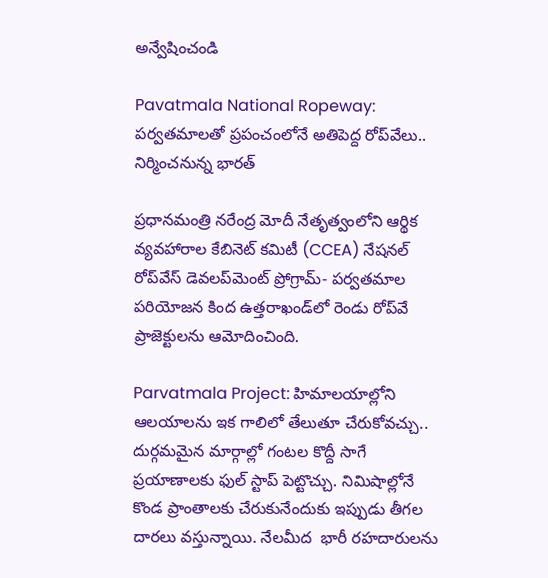అన్వేషించండి

Pavatmala National Ropeway: పర్వతమాలతో ప్రపంచంలోనే అతిపెద్ద రోప్‌వేలు.. నిర్మించనున్న భారత్

ప్రధానమంత్రి నరేంద్ర మోదీ నేతృత్వంలోని ఆర్థిక వ్యవహారాల కేబినెట్ కమిటీ (CCEA) నేషనల్ రోప్‌వేస్ డెవలప్‌మెంట్ ప్రోగ్రామ్- పర్వతమాల పరియోజన కింద ఉత్తరాఖండ్‌లో రెండు రోప్‌వే ప్రాజెక్టులను ఆమోదించింది.

Parvatmala Project: హిమాలయాల్లోని ఆలయాలను ఇక గాలిలో తేలుతూ చేరుకోవచ్చు.. దుర్గమమైన మార్గాల్లో గంటల కొద్దీ సాగే ప్రయాణాలకు ఫుల్ స్టాప్ పెట్టొచ్చు. నిమిషాల్లోనే కొండ ప్రాంతాలకు చేరుకునేందుకు ఇప్పుడు తీగల దారలు వస్తున్నాయి. నేలమీద  భారీ రహదారులను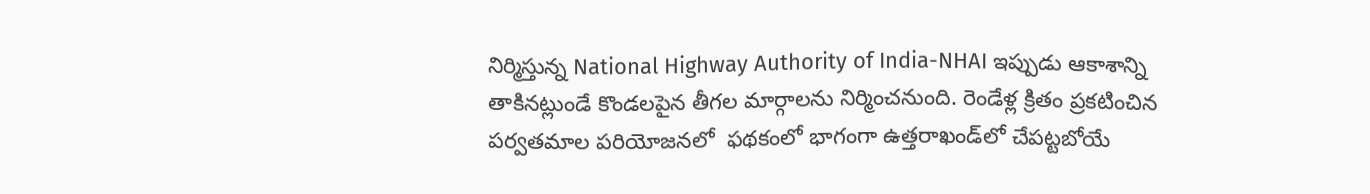నిర్మిస్తున్న National Highway Authority of India-NHAI ఇప్పుడు ఆకాశాన్ని తాకినట్లుండే కొండలపైన తీగల మార్గాలను నిర్మించనుంది. రెండేళ్ల క్రితం ప్రకటించిన పర్వతమాల పరియోజనలో  ఫథకంలో భాగంగా ఉత్తరాఖండ్‌లో చేపట్టబోయే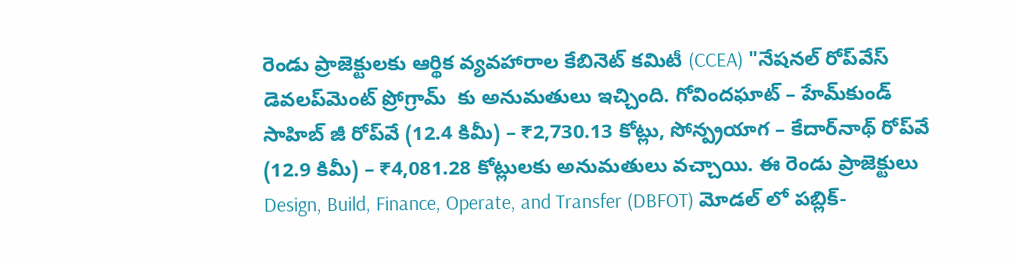రెండు ప్రాజెక్టులకు ఆర్థిక వ్యవహారాల కేబినెట్ కమిటీ (CCEA) "నేషనల్ రోప్‌వేస్ డెవలప్‌మెంట్ ప్రోగ్రామ్  కు అనుమతులు ఇచ్చింది. గోవిందఘాట్ – హేమ్‌కుండ్ సాహిబ్ జీ రోప్‌వే (12.4 కిమీ) – ₹2,730.13 కోట్లు, సోన్ప్రయాగ – కేదార్‌నాథ్ రోప్‌వే (12.9 కిమీ) – ₹4,081.28 కోట్లులకు అనుమతులు వచ్చాయి. ఈ రెండు ప్రాజెక్టులు Design, Build, Finance, Operate, and Transfer (DBFOT) మోడల్ లో పబ్లిక్-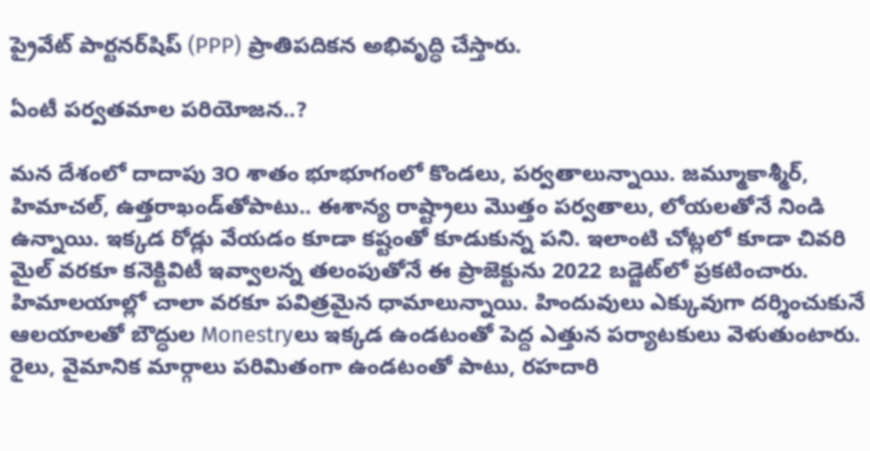ప్రైవేట్ పార్టనర్‌షిప్ (PPP) ప్రాతిపదికన అభివృద్ధి చేస్తారు.

ఏంటీ పర్వతమాల పరియోజన..?

మన దేశంలో దాదాపు ౩౦ శాతం భూభూగంలో కొండలు, పర్వతాలున్నాయి. జమ్మూకాశ్మీర్, హిమాచల్, ఉత్తరాఖండ్‌తోపాటు.. ఈశాన్య రాష్ట్రాలు మొత్తం పర్వతాలు, లోయలతోనే నిండి ఉన్నాయి. ఇక్కడ రోడ్లు వేయడం కూడా కష్టంతో కూడుకున్న పని. ఇలాంటి చోట్లలో కూడా చివరి మైల్ వరకూ కనెక్టివిటీ ఇవ్వాలన్న తలంపుతోనే ఈ ప్రాజెక్టును 2022 బడ్జెట్‌లో ప్రకటించారు.  హిమాలయాల్లో చాలా వరకూ పవిత్రమైన ధామాలున్నాయి. హిందువులు ఎక్కువుగా దర్శించుకునే ఆలయాలతో బౌద్ధుల Monestryలు ఇక్కడ ఉండటంతో పెద్ద ఎత్తున పర్యాటకులు వెళుతుంటారు. రైలు, వైమానిక మార్గాలు పరిమితంగా ఉండటంతో పాటు, రహదారి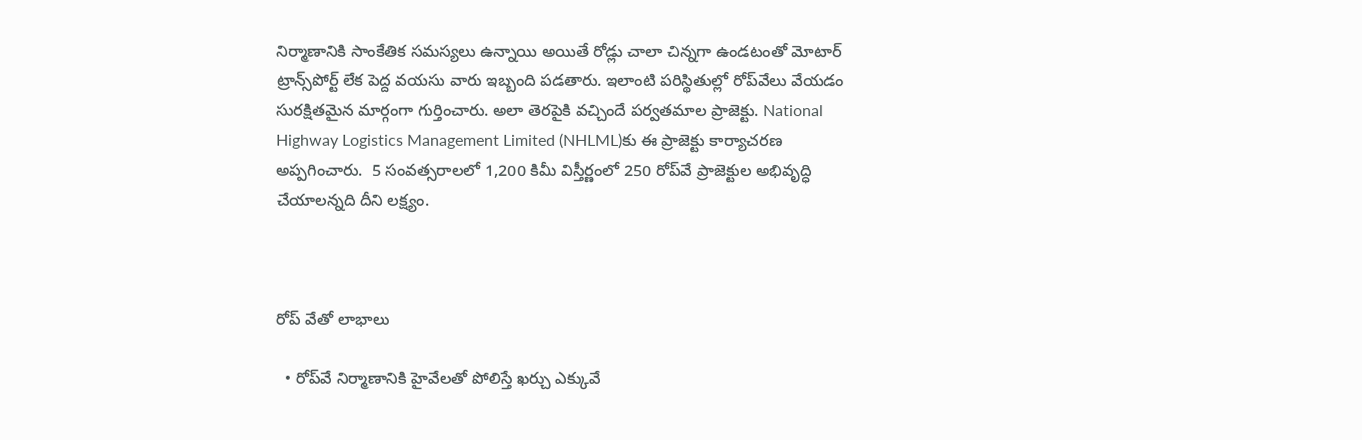నిర్మాణానికి సాంకేతిక సమస్యలు ఉన్నాయి అయితే రోడ్లు చాలా చిన్నగా ఉండటంతో మోటార్ ట్రాన్స్‌పోర్ట్ లేక పెద్ద వయసు వారు ఇబ్బంది పడతారు. ఇలాంటి పరిస్థితుల్లో రోప్‌వేలు వేయడం సురక్షితమైన మార్గంగా గుర్తించారు. అలా తెరపైకి వచ్చిందే పర్వతమాల ప్రాజెక్టు. National Highway Logistics Management Limited (NHLML)కు ఈ ప్రాజెక్టు కార్యాచరణ అప్పగించారు.  5 సంవత్సరాలలో 1,200 కిమీ విస్తీర్ణంలో 250 రోప్‌వే ప్రాజెక్టుల అభివృద్ధి చేయాలన్నది దీని లక్ష్యం.



రోప్‌ వేతో లాభాలు

  • రోప్‌వే నిర్మాణానికి హైవేలతో పోలిస్తే ఖర్చు ఎక్కువే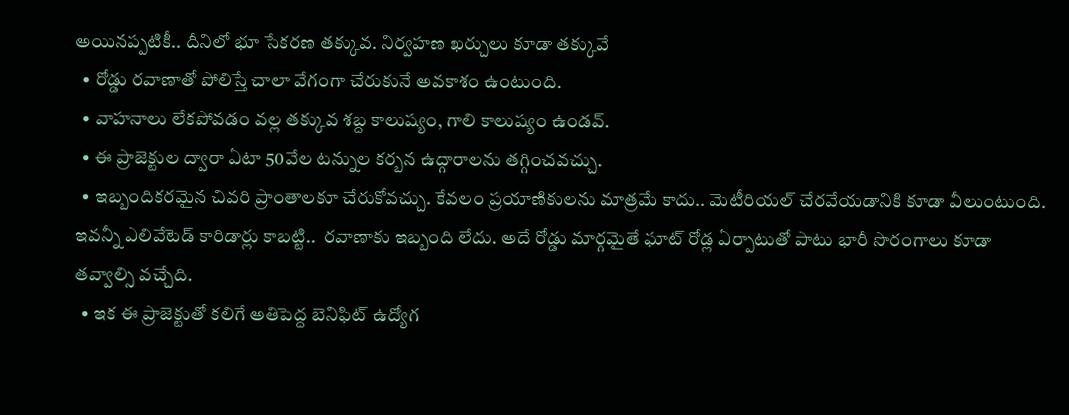అయినప్పటికీ.. దీనిలో భూ సేకరణ తక్కువ. నిర్వహణ ఖర్చులు కూడా తక్కువే
  • రోడ్డు రవాణాతో పోలిస్తే చాలా వేగంగా చేరుకునే అవకాశం ఉంటుంది.
  • వాహనాలు లేకపోవడం వల్ల తక్కువ శబ్ద కాలుష్యం, గాలి కాలుష్యం ఉండవ్.
  • ఈ ప్రాజెక్టుల ద్వారా ఏటా 50వేల టన్నుల కర్బన ఉద్గారాలను తగ్గించవచ్చు.
  • ఇబ్బందికరమైన చివరి ప్రాంతాలకూ చేరుకోవచ్చు. కేవలం ప్రయాణికులను మాత్రమే కాదు.. మెటీరియల్ చేరవేయడానికి కూడా వీలుంటుంది. ఇవన్నీ ఎలివేటెడ్ కారిడార్లు కాబట్టి..  రవాణాకు ఇబ్బంది లేదు. అదే రోడ్డు మార్గమైతే ఘాట్ రోడ్ల ఏర్పాటుతో పాటు భారీ సొరంగాలు కూడా తవ్వాల్సి వచ్చేది.
  • ఇక ఈ ప్రాజెక్టుతో కలిగే అతిపెద్ద బెనిఫిట్ ఉద్యోగ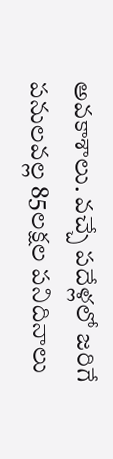అవకాశాలు. వచ్చే పదేళ్లలో జరిగే పనులవల్ల 85లక్షల పనిదినాలు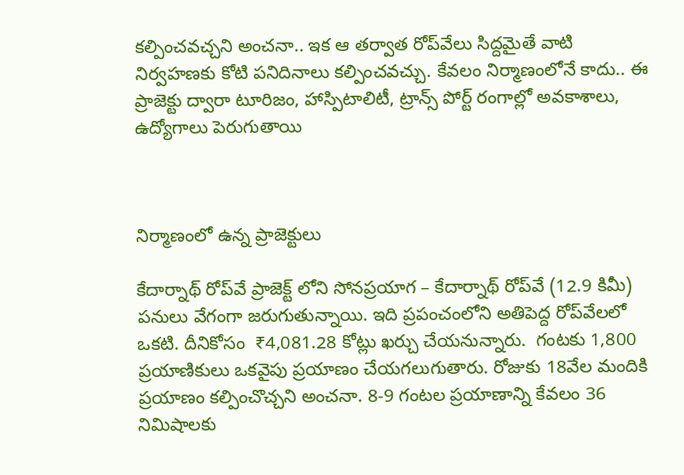కల్పించవచ్చని అంచనా.. ఇక ఆ తర్వాత రోప్‌వేలు సిద్దమైతే వాటి నిర్వహణకు కోటి పనిదినాలు కల్పించవచ్చు. కేవలం నిర్మాణంలోనే కాదు.. ఈ ప్రాజెక్టు ద్వారా టూరిజం, హాస్పిటాలిటీ, ట్రాన్స్ పోర్ట్ రంగాల్లో అవకాశాలు, ఉద్యోగాలు పెరుగుతాయి



నిర్మాణంలో ఉన్న ప్రాజెక్టులు

కేదార్నాథ్ రోప్‌వే ప్రాజెక్ట్ లోని సోనప్రయాగ – కేదార్నాథ్ రోప్‌వే (12.9 కిమీ) పనులు వేగంగా జరుగుతున్నాయి. ఇది ప్రపంచంలోని అతిపెద్ద రోప్‌వేలలో ఒకటి. దీనికోసం  ₹4,081.28 కోట్లు ఖర్చు చేయనున్నారు.  గంటకు 1,800 ప్రయాణికులు ఒకవైపు ప్రయాణం చేయగలుగుతారు. రోజుకు 18వేల మందికి ప్రయాణం కల్పించొచ్చని అంచనా. 8-9 గంటల ప్రయాణాన్ని కేవలం 36 నిమిషాలకు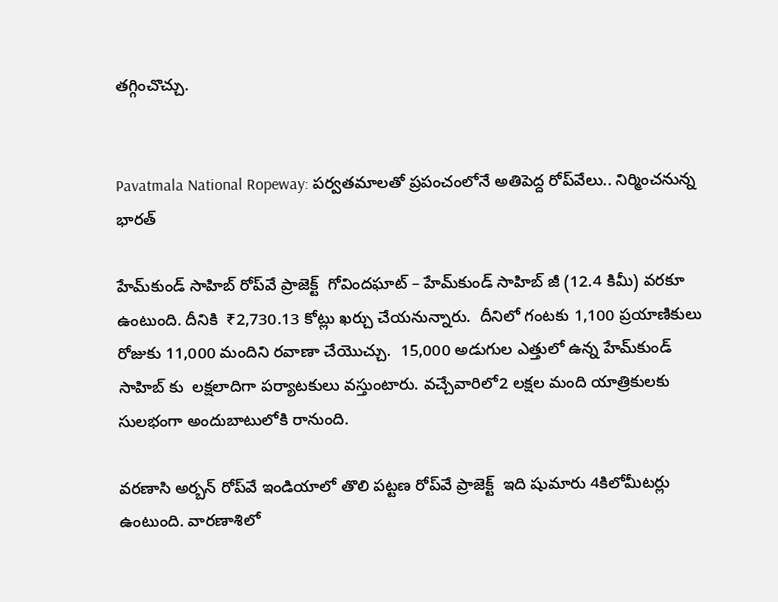తగ్గించొచ్చు.


Pavatmala National Ropeway: పర్వతమాలతో ప్రపంచంలోనే అతిపెద్ద రోప్‌వేలు.. నిర్మించనున్న భారత్

హేమ్‌కుండ్ సాహిబ్ రోప్‌వే ప్రాజెక్ట్  గోవిందఘాట్ – హేమ్‌కుండ్ సాహిబ్ జీ (12.4 కిమీ) వరకూ ఉంటుంది. దీనికి  ₹2,730.13 కోట్లు ఖర్చు చేయనున్నారు.  దీనిలో గంటకు 1,100 ప్రయాణికులు రోజుకు 11,000 మందిని రవాణా చేయొచ్చు.  15,000 అడుగుల ఎత్తులో ఉన్న హేమ్‌కుండ్ సాహిబ్ కు  లక్షలాదిగా పర్యాటకులు వస్తుంటారు. వచ్చేవారిలో2 లక్షల మంది యాత్రికులకు సులభంగా అందుబాటులోకి రానుంది.

వరణాసి అర్బన్ రోప్‌వే ఇండియాలో తొలి పట్టణ రోప్‌వే ప్రాజెక్ట్  ఇది షుమారు 4కిలోమీటర్లు ఉంటుంది. వారణాశిలో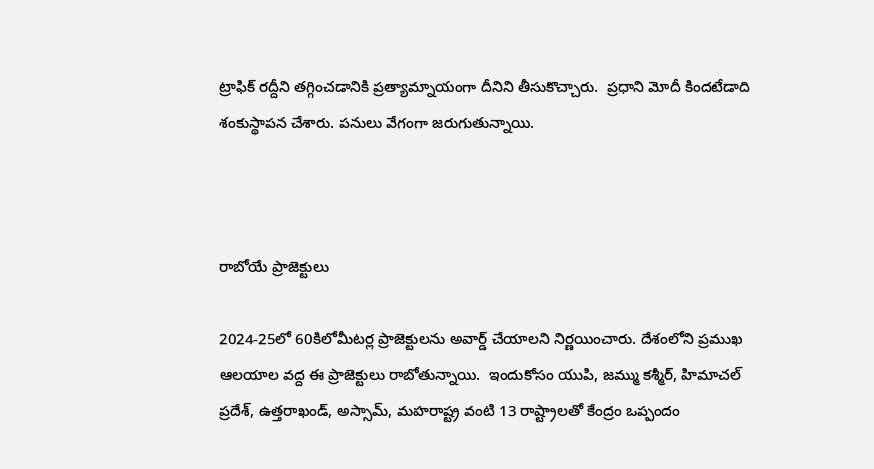ట్రాఫిక్ రద్దీని తగ్గించడానికి ప్రత్యామ్నాయంగా దీనిని తీసుకొచ్చారు.  ప్రధాని మోదీ కిందటేడాది శంకుస్థాపన చేశారు. పనులు వేగంగా జరుగుతున్నాయి.



రాబోయే ప్రాజెక్టులు

2024-25లో 60కిలోమీటర్ల ప్రాజెక్టులను అవార్డ్ చేయాలని నిర్ణయించారు. దేశంలోని ప్రముఖ ఆలయాల వద్ద ఈ ప్రాజెక్టులు రాబోతున్నాయి.  ఇందుకోసం యుపి, జమ్ము కశ్మీర్, హిమాచల్ ప్రదేశ్, ఉత్తరాఖండ్, అస్సామ్, మహరాష్ట్ర వంటి 13 రాష్ట్రాలతో కేంద్రం ఒప్పందం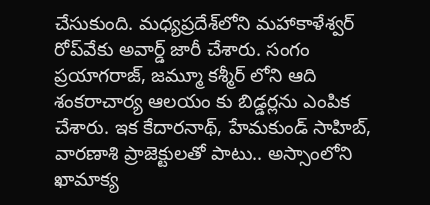చేసుకుంది. మధ్యప్రదేశ్‌లోని మహాకాళేశ్వర్ రోప్‌వేకు అవార్డ్ జారీ చేశారు. సంగం ప్రయాగరాజ్, జమ్మూ కశ్మీర్ లోని ఆది శంకరాచార్య ఆలయం కు బిడ్డర్లను ఎంపిక చేశారు. ఇక కేదారనాథ్, హేమకుండ్ సాహిబ్‌, వారణాశి ప్రాజెక్టులతో పాటు.. అస్సాంలోని ఖామాక్య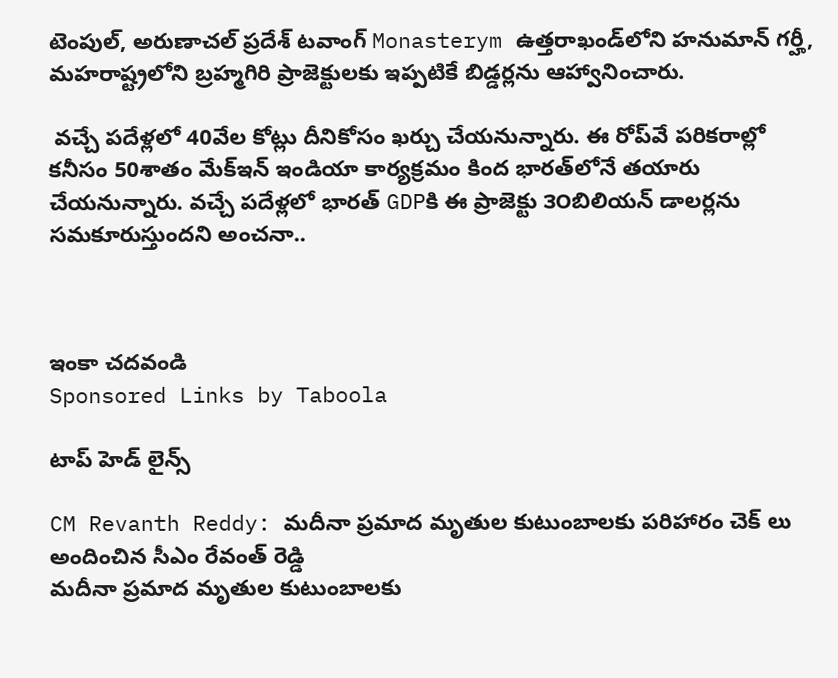టెంపుల్, అరుణాచల్ ప్రదేశ్ టవాంగ్ Monasterym ఉత్తరాఖండ్‌లోని హనుమాన్ గర్హీ, మహరాష్ట్రలోని బ్రహ్మగిరి ప్రాజెక్టులకు ఇప్పటికే బిడ్డర్లను ఆహ్వానించారు.

 వచ్చే పదేళ్లలో 40వేల కోట్లు దీనికోసం ఖర్చు చేయనున్నారు. ఈ రోప్‌వే పరికరాల్లో కనీసం 50శాతం మేక్‌ఇన్ ఇండియా కార్యక్రమం కింద భారత్‌లోనే తయారు చేయనున్నారు. వచ్చే పదేళ్లలో భారత్‌ GDPకి ఈ ప్రాజెక్టు ౩౦బిలియన్ డాలర్లను సమకూరుస్తుందని అంచనా..



ఇంకా చదవండి
Sponsored Links by Taboola

టాప్ హెడ్ లైన్స్

CM Revanth Reddy: మదీనా ప్రమాద మృతుల కుటుంబాలకు పరిహారం చెక్ లు అందించిన సీఎం రేవంత్ రెడ్డి
మదీనా ప్రమాద మృతుల కుటుంబాలకు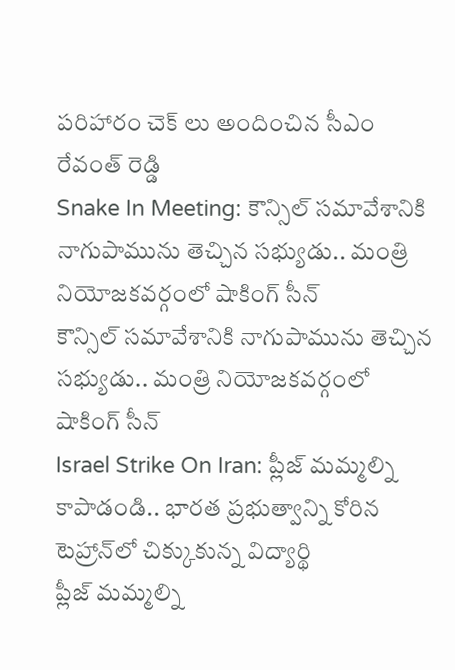పరిహారం చెక్ లు అందించిన సీఎం రేవంత్ రెడ్డి
Snake In Meeting: కౌన్సిల్ సమావేశానికి నాగుపామును తెచ్చిన సభ్యుడు.. మంత్రి నియోజకవర్గంలో షాకింగ్ సీన్
కౌన్సిల్ సమావేశానికి నాగుపామును తెచ్చిన సభ్యుడు.. మంత్రి నియోజకవర్గంలో షాకింగ్ సీన్
Israel Strike On Iran: ప్లీజ్ మమ్మల్ని కాపాడండి.. భారత ప్రభుత్వాన్ని కోరిన టెహ్రాన్‌లో చిక్కుకున్న విద్యార్థి
ప్లీజ్ మమ్మల్ని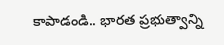కాపాడండి.. భారత ప్రభుత్వాన్ని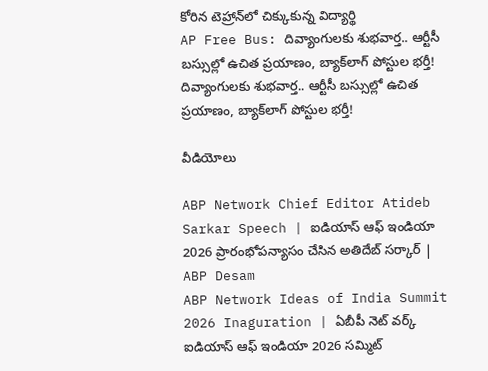కోరిన టెహ్రాన్‌లో చిక్కుకున్న విద్యార్థి
AP Free Bus: దివ్యాంగులకు శుభవార్త.. ఆర్టీసీ బస్సుల్లో ఉచిత ప్రయాణం, బ్యాక్‌లాగ్ పోస్టుల భర్తీ!
దివ్యాంగులకు శుభవార్త.. ఆర్టీసీ బస్సుల్లో ఉచిత ప్రయాణం, బ్యాక్‌లాగ్ పోస్టుల భర్తీ!

వీడియోలు

ABP Network Chief Editor Atideb Sarkar Speech | ఐడియాస్ ఆఫ్ ఇండియా 2026 ప్రారంభోపన్యాసం చేసిన అతిదేబ్ సర్కార్ | ABP Desam
ABP Network Ideas of India Summit 2026 Inaguration | ఏబీపీ నెట్ వర్క్ ఐడియాస్ ఆఫ్ ఇండియా 2026 సమ్మిట్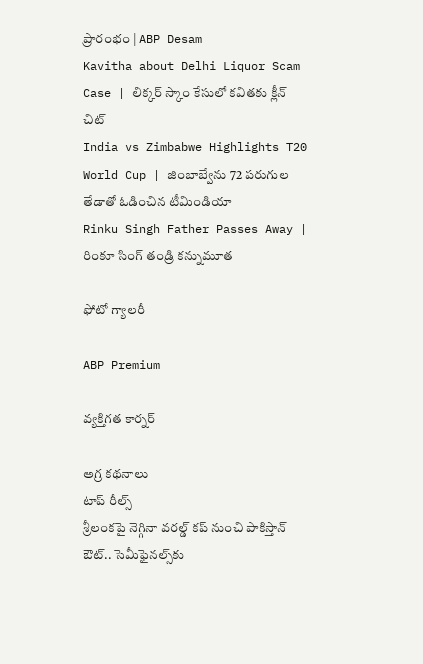ప్రారంభం | ABP Desam
Kavitha about Delhi Liquor Scam Case | లిక్కర్ స్కాం కేసులో కవితకు క్లీన్ చిట్
India vs Zimbabwe Highlights T20 World Cup | జింబాబ్వేను 72 పరుగుల తేడాతో ఓడించిన టీమిండియా
Rinku Singh Father Passes Away | రింకూ సింగ్ తండ్రి కన్నుమూత

ఫోటో గ్యాలరీ

ABP Premium

వ్యక్తిగత కార్నర్

అగ్ర కథనాలు
టాప్ రీల్స్
శ్రీలంకపై నెగ్గినా వరల్డ్ కప్ నుంచి పాకిస్తాన్ ఔట్.. సెమీఫైనల్స్‌కు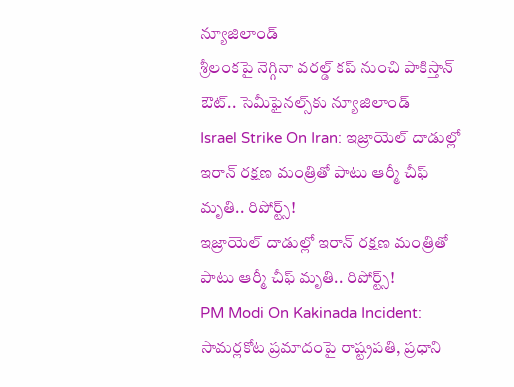న్యూజిలాండ్
శ్రీలంకపై నెగ్గినా వరల్డ్ కప్ నుంచి పాకిస్తాన్ ఔట్.. సెమీఫైనల్స్‌కు న్యూజిలాండ్
Israel Strike On Iran: ఇజ్రాయెల్ దాడుల్లో ఇరాన్ రక్షణ మంత్రితో పాటు ఆర్మీ చీఫ్ మృతి.. రిపోర్ట్స్!
ఇజ్రాయెల్ దాడుల్లో ఇరాన్ రక్షణ మంత్రితో పాటు ఆర్మీ చీఫ్ మృతి.. రిపోర్ట్స్!
PM Modi On Kakinada Incident: సామర్లకోట ప్రమాదంపై రాష్ట్రపతి, ప్రధాని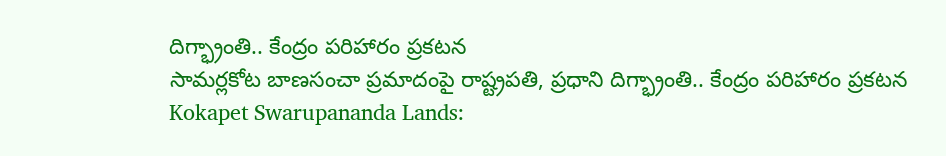దిగ్భ్రాంతి.. కేంద్రం పరిహారం ప్రకటన
సామర్లకోట బాణసంచా ప్రమాదంపై రాష్ట్రపతి, ప్రధాని దిగ్భ్రాంతి.. కేంద్రం పరిహారం ప్రకటన
Kokapet Swarupananda Lands: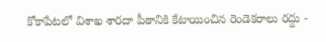కోకాపేటలో విశాఖ శారదా పీఠానికి కేటాయించిన రెండెకరాలు రద్దు -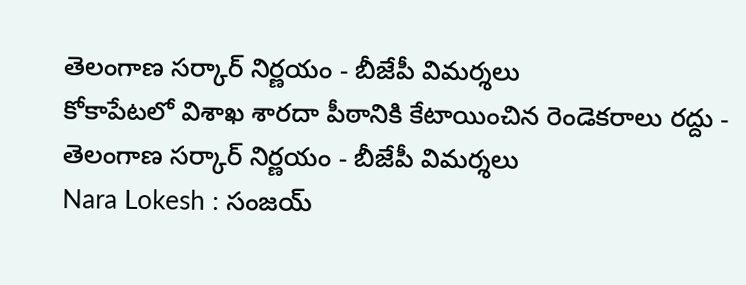తెలంగాణ సర్కార్ నిర్ణయం - బీజేపీ విమర్శలు
కోకాపేటలో విశాఖ శారదా పీఠానికి కేటాయించిన రెండెకరాలు రద్దు - తెలంగాణ సర్కార్ నిర్ణయం - బీజేపీ విమర్శలు
Nara Lokesh : సంజయ్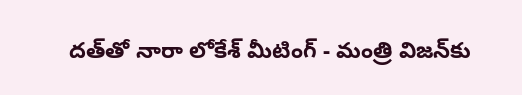దత్‌తో నారా లోకేశ్ మీటింగ్ - మంత్రి విజన్‌కు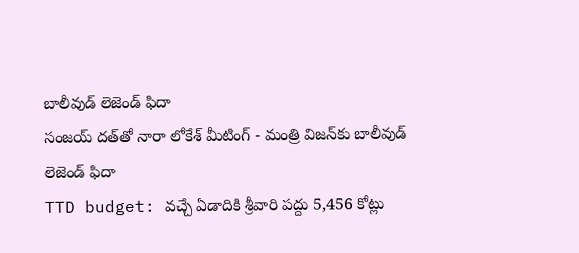బాలీవుడ్ లెజెండ్ ఫిదా
సంజయ్ దత్‌తో నారా లోకేశ్ మీటింగ్ - మంత్రి విజన్‌కు బాలీవుడ్ లెజెండ్ ఫిదా
TTD budget: వచ్చే ఏడాదికి శ్రీవారి పద్దు 5,456 కోట్లు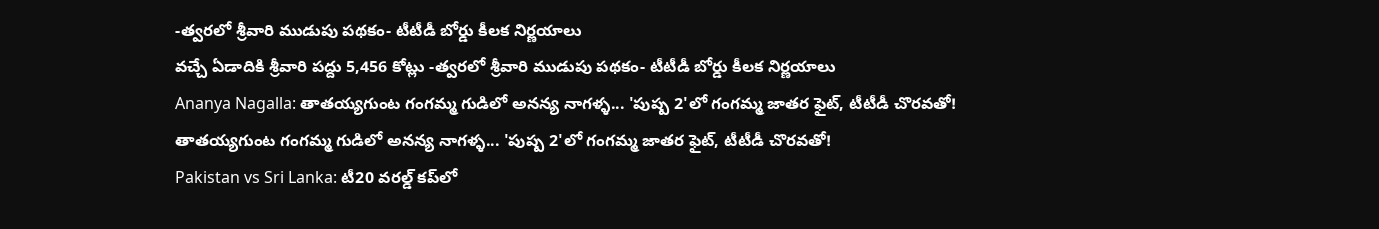-త్వరలో శ్రీవారి ముడుపు పథకం- టీటీడీ బోర్డు కీలక నిర్ణయాలు
వచ్చే ఏడాదికి శ్రీవారి పద్దు 5,456 కోట్లు -త్వరలో శ్రీవారి ముడుపు పథకం- టీటీడీ బోర్డు కీలక నిర్ణయాలు
Ananya Nagalla: తాతయ్యగుంట గంగమ్మ గుడిలో అనన్య నాగళ్ళ... 'పుష్ప 2'లో గంగమ్మ జాతర ఫైట్, టీటీడీ చొరవతో!
తాతయ్యగుంట గంగమ్మ గుడిలో అనన్య నాగళ్ళ... 'పుష్ప 2'లో గంగమ్మ జాతర ఫైట్, టీటీడీ చొరవతో!
Pakistan vs Sri Lanka: టీ20 వరల్డ్ కప్‌లో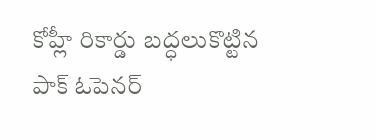కోహ్లీ రికార్డు బద్ధలుకొట్టిన పాక్ ఓపెనర్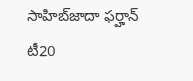సాహిబ్‌జాదా ఫర్హాన్
టీ20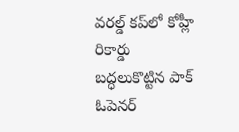వరల్డ్ కప్‌లో కోహ్లీ రికార్డు బద్ధలుకొట్టిన పాక్ ఓపెనర్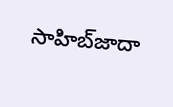సాహిబ్‌జాదా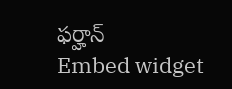ఫర్హాన్
Embed widget